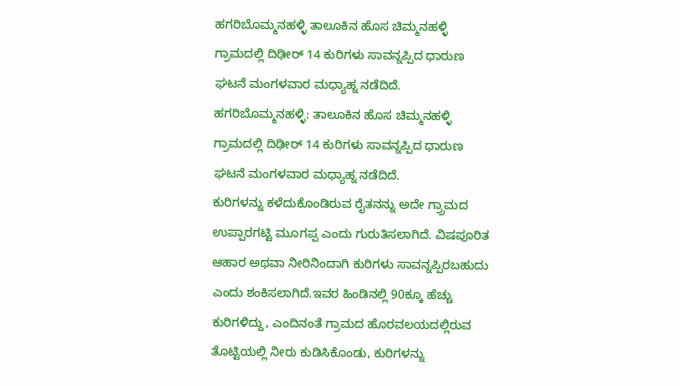ಹಗರಿಬೊಮ್ಮನಹಳ್ಳಿ ತಾಲೂಕಿನ ಹೊಸ ಚಿಮ್ಮನಹಳ್ಳಿ ಗ್ರಾಮದಲ್ಲಿ ದಿಢೀರ್ 14 ಕುರಿಗಳು ಸಾವನ್ನಪ್ಪಿದ ಧಾರುಣ ಘಟನೆ ಮಂಗಳವಾರ ಮಧ್ಯಾಹ್ನ ನಡೆದಿದೆ.
ಹಗರಿಬೊಮ್ಮನಹಳ್ಳಿ: ತಾಲೂಕಿನ ಹೊಸ ಚಿಮ್ಮನಹಳ್ಳಿ ಗ್ರಾಮದಲ್ಲಿ ದಿಢೀರ್ 14 ಕುರಿಗಳು ಸಾವನ್ನಪ್ಪಿದ ಧಾರುಣ ಘಟನೆ ಮಂಗಳವಾರ ಮಧ್ಯಾಹ್ನ ನಡೆದಿದೆ.
ಕುರಿಗಳನ್ನು ಕಳೆದುಕೊಂಡಿರುವ ರೈತನನ್ನು ಅದೇ ಗ್ರ್ರಾಮದ ಉಪ್ಪಾರಗಟ್ಟಿ ಮೂಗಪ್ಪ ಎಂದು ಗುರುತಿಸಲಾಗಿದೆ. ವಿಷಪೂರಿತ ಆಹಾರ ಅಥವಾ ನೀರಿನಿಂದಾಗಿ ಕುರಿಗಳು ಸಾವನ್ನಪ್ಪಿರಬಹುದು ಎಂದು ಶಂಕಿಸಲಾಗಿದೆ.ಇವರ ಹಿಂಡಿನಲ್ಲಿ 90ಕ್ಕೂ ಹೆಚ್ಚು ಕುರಿಗಳಿದ್ದು, ಎಂದಿನಂತೆ ಗ್ರಾಮದ ಹೊರವಲಯದಲ್ಲಿರುವ ತೊಟ್ಟಿಯಲ್ಲಿ ನೀರು ಕುಡಿಸಿಕೊಂಡು, ಕುರಿಗಳನ್ನು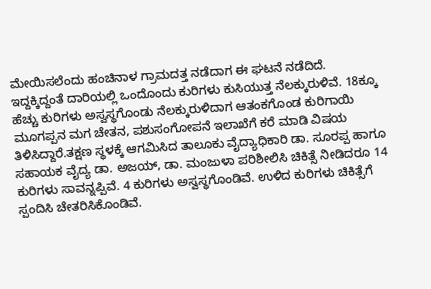ಮೇಯಿಸಲೆಂದು ಹಂಚಿನಾಳ ಗ್ರಾಮದತ್ತ ನಡೆದಾಗ ಈ ಘಟನೆ ನಡೆದಿದೆ.
ಇದ್ದಕ್ಕಿದ್ದಂತೆ ದಾರಿಯಲ್ಲಿ ಒಂದೊಂದು ಕುರಿಗಳು ಕುಸಿಯುತ್ತ ನೆಲಕ್ಕುರುಳಿವೆ. 18ಕ್ಕೂ ಹೆಚ್ಚು ಕುರಿಗಳು ಅಸ್ವಸ್ಥಗೊಂಡು ನೆಲಕ್ಕುರುಳಿದಾಗ ಆತಂಕಗೊಂಡ ಕುರಿಗಾಯಿ ಮೂಗಪ್ಪನ ಮಗ ಚೇತನ, ಪಶುಸಂಗೋಪನೆ ಇಲಾಖೆಗೆ ಕರೆ ಮಾಡಿ ವಿಷಯ ತಿಳಿಸಿದ್ದಾರೆ.ತಕ್ಷಣ ಸ್ಥಳಕ್ಕೆ ಆಗಮಿಸಿದ ತಾಲೂಕು ವೈದ್ಯಾಧಿಕಾರಿ ಡಾ. ಸೂರಪ್ಪ ಹಾಗೂ ಸಹಾಯಕ ವೈದ್ಯ ಡಾ. ಅಜಯ್, ಡಾ. ಮಂಜುಳಾ ಪರಿಶೀಲಿಸಿ ಚಿಕಿತ್ಸೆ ನೀಡಿದರೂ 14 ಕುರಿಗಳು ಸಾವನ್ನಪ್ಪಿವೆ. 4 ಕುರಿಗಳು ಅಸ್ವಸ್ಥಗೊಂಡಿವೆ. ಉಳಿದ ಕುರಿಗಳು ಚಿಕಿತ್ಸೆಗೆ ಸ್ಪಂದಿಸಿ ಚೇತರಿಸಿಕೊಂಡಿವೆ.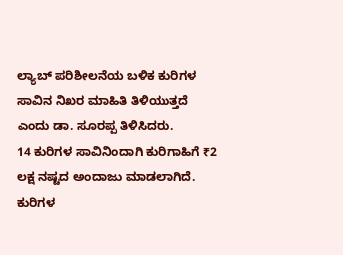ಲ್ಯಾಬ್ ಪರಿಶೀಲನೆಯ ಬಳಿಕ ಕುರಿಗಳ ಸಾವಿನ ನಿಖರ ಮಾಹಿತಿ ತಿಳಿಯುತ್ತದೆ ಎಂದು ಡಾ. ಸೂರಪ್ಪ ತಿಳಿಸಿದರು.
14 ಕುರಿಗಳ ಸಾವಿನಿಂದಾಗಿ ಕುರಿಗಾಹಿಗೆ ₹2 ಲಕ್ಷ ನಷ್ಟದ ಅಂದಾಜು ಮಾಡಲಾಗಿದೆ. ಕುರಿಗಳ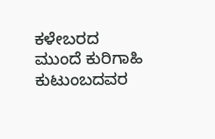ಕಳೇಬರದ ಮುಂದೆ ಕುರಿಗಾಹಿ ಕುಟುಂಬದವರ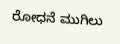ರೋಧನೆ ಮುಗಿಲು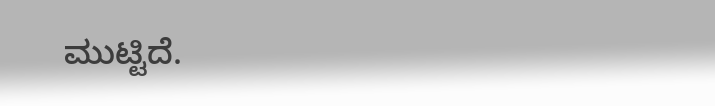ಮುಟ್ಟಿದೆ.